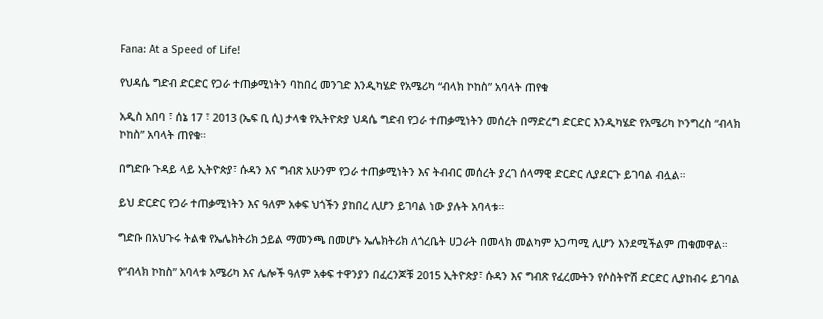Fana: At a Speed of Life!

የህዳሴ ግድብ ድርድር የጋራ ተጠቃሚነትን ባከበረ መንገድ እንዲካሄድ የአሜሪካ “ብላክ ኮከስ” አባላት ጠየቁ

አዲስ አበባ ፣ ሰኔ 17 ፣ 2013 (ኤፍ ቢ ሲ) ታላቁ የኢትዮጵያ ህዳሴ ግድብ የጋራ ተጠቃሚነትን መሰረት በማድረግ ድርድር እንዲካሄድ የአሜሪካ ኮንግረስ “ብላክ ኮከስ” አባላት ጠየቁ።

በግድቡ ጉዳይ ላይ ኢትዮጵያ፣ ሱዳን እና ግብጽ አሁንም የጋራ ተጠቃሚነትን እና ትብብር መሰረት ያረገ ሰላማዊ ድርድር ሊያደርጉ ይገባል ብሏል።

ይህ ድርድር የጋራ ተጠቃሚነትን እና ዓለም አቀፍ ህጎችን ያከበረ ሊሆን ይገባል ነው ያሉት አባላቱ።

ግድቡ በአህጉሩ ትልቁ የኤሌክትሪክ ኃይል ማመንጫ በመሆኑ ኤሌክትሪክ ለጎረቤት ሀጋራት በመላክ መልካም አጋጣሚ ሊሆን እንደሚችልም ጠቁመዋል።

የ“ብላክ ኮከስ” አባላቱ አሜሪካ እና ሌሎች ዓለም አቀፍ ተዋንያን በፈረንጆቹ 2015 ኢትዮጵያ፣ ሱዳን እና ግብጽ የፈረሙትን የሶስትዮሽ ድርድር ሊያከብሩ ይገባል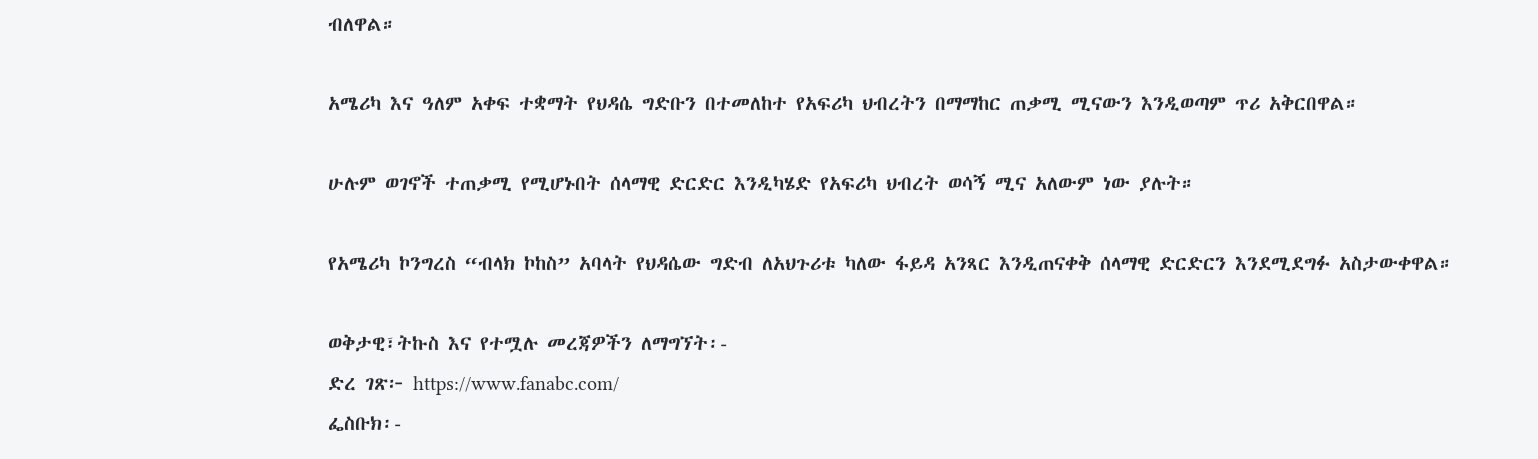ብለዋል።

አሜሪካ እና ዓለም አቀፍ ተቋማት የህዳሴ ግድቡን በተመለከተ የአፍሪካ ህብረትን በማማከር ጠቃሚ ሚናውን እንዲወጣም ጥሪ አቅርበዋል።

ሁሉም ወገኖች ተጠቃሚ የሚሆኑበት ሰላማዊ ድርድር እንዲካሄድ የአፍሪካ ህብረት ወሳኝ ሚና አለውም ነው ያሉት።

የአሜሪካ ኮንግረስ “ብላክ ኮከስ” አባላት የህዳሴው ግድብ ለአህጉሪቱ ካለው ፋይዳ አንጻር እንዲጠናቀቅ ሰላማዊ ድርድርን እንደሚደግፉ አስታውቀዋል።

ወቅታዊ፣ትኩስ እና የተሟሉ መረጃዎችን ለማግኘት፡-
ድረ ገጽ፦ https://www.fanabc.com/
ፌስቡክ፡-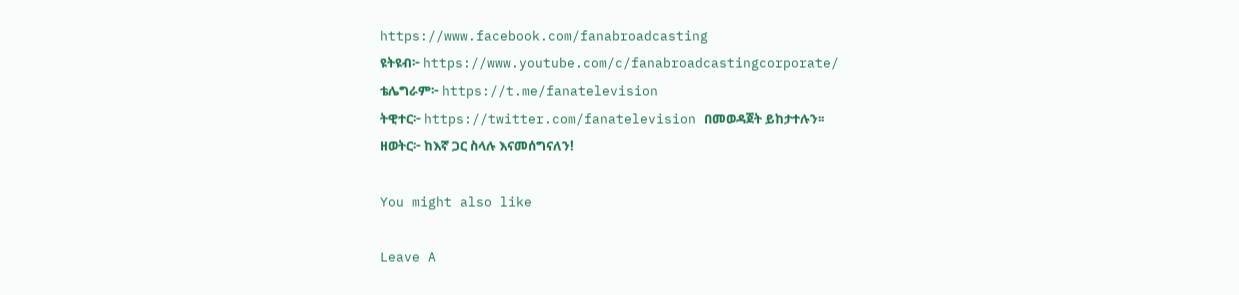https://www.facebook.com/fanabroadcasting
ዩትዩብ፦ https://www.youtube.com/c/fanabroadcastingcorporate/
ቴሌግራም፦ https://t.me/fanatelevision
ትዊተር፦ https://twitter.com/fanatelevision በመወዳጀት ይከታተሉን፡፡
ዘወትር፦ ከእኛ ጋር ስላሉ እናመሰግናለን!

You might also like

Leave A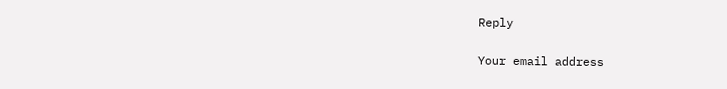Reply

Your email address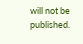will not be published.